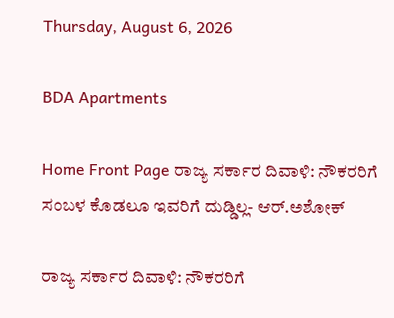Thursday, August 6, 2026

BDA Apartments

Home Front Page ರಾಜ್ಯ ಸರ್ಕಾರ ದಿವಾಳಿ: ನೌಕರರಿಗೆ ಸಂಬಳ ಕೊಡಲೂ ಇವರಿಗೆ ದುಡ್ಡಿಲ್ಲ- ಆರ್.ಅಶೋಕ್

ರಾಜ್ಯ ಸರ್ಕಾರ ದಿವಾಳಿ: ನೌಕರರಿಗೆ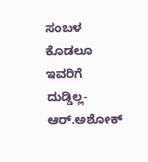ಸಂಬಳ ಕೊಡಲೂ ಇವರಿಗೆ ದುಡ್ಡಿಲ್ಲ- ಆರ್.ಅಶೋಕ್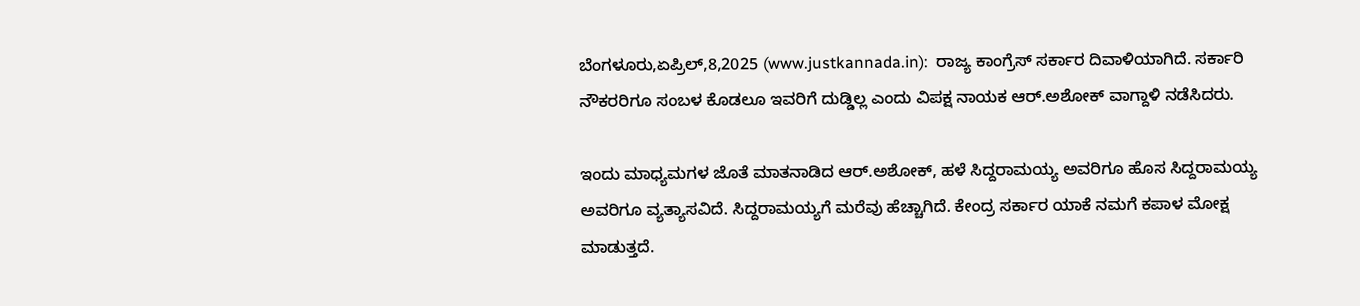ಬೆಂಗಳೂರು,ಏಪ್ರಿಲ್,8,2025 (www.justkannada.in):  ರಾಜ್ಯ ಕಾಂಗ್ರೆಸ್ ಸರ್ಕಾರ ದಿವಾಳಿಯಾಗಿದೆ. ಸರ್ಕಾರಿ ನೌಕರರಿಗೂ ಸಂಬಳ ಕೊಡಲೂ ಇವರಿಗೆ ದುಡ್ಡಿಲ್ಲ ಎಂದು ವಿಪಕ್ಷ ನಾಯಕ ಆರ್.ಅಶೋಕ್ ವಾಗ್ದಾಳಿ ನಡೆಸಿದರು.

ಇಂದು ಮಾಧ್ಯಮಗಳ ಜೊತೆ ಮಾತನಾಡಿದ ಆರ್.ಅಶೋಕ್, ಹಳೆ ಸಿದ್ದರಾಮಯ್ಯ ಅವರಿಗೂ ಹೊಸ ಸಿದ್ದರಾಮಯ್ಯ ಅವರಿಗೂ ವ್ಯತ್ಯಾಸವಿದೆ. ಸಿದ್ದರಾಮಯ್ಯಗೆ ಮರೆವು ಹೆಚ್ಚಾಗಿದೆ. ಕೇಂದ್ರ ಸರ್ಕಾರ ಯಾಕೆ ನಮಗೆ ಕಪಾಳ ಮೋಕ್ಷ ಮಾಡುತ್ತದೆ.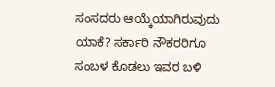ಸಂಸದರು ಆಯ್ಕೆಯಾಗಿರುವುದು ಯಾಕೆ? ಸರ್ಕಾರಿ ನೌಕರರಿಗೂ ಸಂಬಳ ಕೊಡಲು ಇವರ ಬಳಿ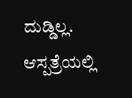ದುಡ್ಡಿಲ್ಲ. ಆಸ್ಪತ್ರೆಯಲ್ಲಿ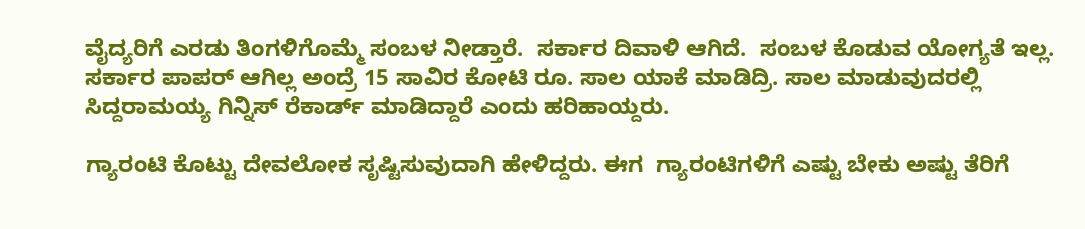ವೈದ್ಯರಿಗೆ ಎರಡು ತಿಂಗಳಿಗೊಮ್ಮೆ ಸಂಬಳ ನೀಡ್ತಾರೆ.  ಸರ್ಕಾರ ದಿವಾಳಿ ಆಗಿದೆ.  ಸಂಬಳ ಕೊಡುವ ಯೋಗ್ಯತೆ ಇಲ್ಲ. ಸರ್ಕಾರ ಪಾಪರ್ ಆಗಿಲ್ಲ ಅಂದ್ರೆ 15 ಸಾವಿರ ಕೋಟಿ ರೂ. ಸಾಲ ಯಾಕೆ ಮಾಡಿದ್ರಿ. ಸಾಲ ಮಾಡುವುದರಲ್ಲಿ ಸಿದ್ದರಾಮಯ್ಯ ಗಿನ್ನಿಸ್ ರೆಕಾರ್ಡ್ ಮಾಡಿದ್ದಾರೆ ಎಂದು ಹರಿಹಾಯ್ದರು.

ಗ್ಯಾರಂಟಿ ಕೊಟ್ಟು ದೇವಲೋಕ ಸೃಷ್ಟಿಸುವುದಾಗಿ ಹೇಳಿದ್ದರು. ಈಗ  ಗ್ಯಾರಂಟಿಗಳಿಗೆ ಎಷ್ಟು ಬೇಕು ಅಷ್ಟು ತೆರಿಗೆ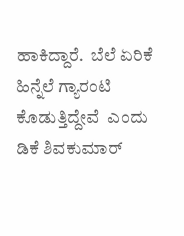ಹಾಕಿದ್ದಾರೆ.  ಬೆಲೆ ಏರಿಕೆ ಹಿನ್ನೆಲೆ ಗ್ಯಾರಂಟಿ ಕೊಡುತ್ತಿದ್ದೇವೆ  ಎಂದು ಡಿಕೆ ಶಿವಕುಮಾರ್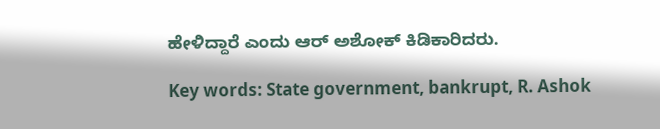ಹೇಳಿದ್ದಾರೆ ಎಂದು ಆರ್ ಅಶೋಕ್ ಕಿಡಿಕಾರಿದರು.

Key words: State government, bankrupt, R. Ashok